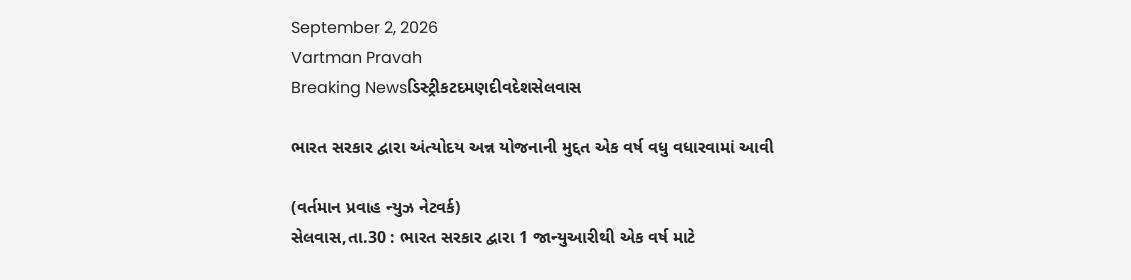September 2, 2026
Vartman Pravah
Breaking Newsડિસ્ટ્રીકટદમણદીવદેશસેલવાસ

ભારત સરકાર દ્વારા અંત્‍યોદય અન્ન યોજનાની મુદ્દત એક વર્ષ વધુ વધારવામાં આવી

(વર્તમાન પ્રવાહ ન્‍યુઝ નેટવર્ક)
સેલવાસ,તા.30 : ભારત સરકાર દ્વારા 1 જાન્‍યુઆરીથી એક વર્ષ માટે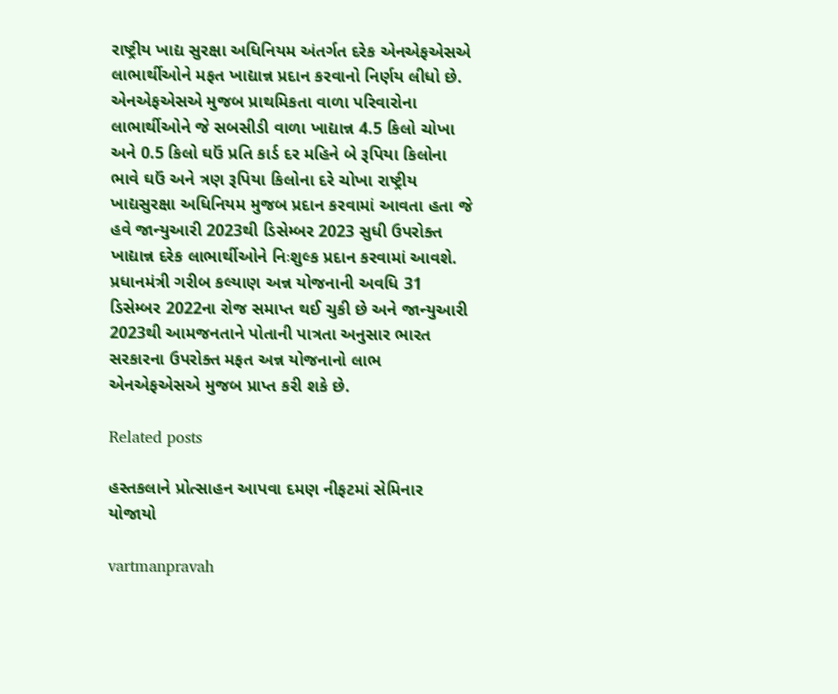રાષ્ટ્રીય ખાદ્ય સુરક્ષા અધિનિયમ અંતર્ગત દરેક એનએફએસએ લાભાર્થીઓને મફત ખાદ્યાન્ન પ્રદાન કરવાનો નિર્ણય લીધો છે. એનએફએસએ મુજબ પ્રાથમિકતા વાળા પરિવારોના લાભાર્થીઓને જે સબસીડી વાળા ખાદ્યાન્ન 4.5 કિલો ચોખા અને 0.5 કિલો ઘઉં પ્રતિ કાર્ડ દર મહિને બે રૂપિયા કિલોના ભાવે ઘઉં અને ત્રણ રૂપિયા કિલોના દરે ચોખા રાષ્ટ્રીય ખાદ્યસુરક્ષા અધિનિયમ મુજબ પ્રદાન કરવામાં આવતા હતા જે હવે જાન્‍યુઆરી 2023થી ડિસેમ્‍બર 2023 સુધી ઉપરોક્‍ત ખાદ્યાન્ન દરેક લાભાર્થીઓને નિઃશુલ્‍ક પ્રદાન કરવામાં આવશે.
પ્રધાનમંત્રી ગરીબ કલ્‍યાણ અન્ન યોજનાની અવધિ 31 ડિસેમ્‍બર 2022ના રોજ સમાપ્ત થઈ ચુકી છે અને જાન્‍યુઆરી 2023થી આમજનતાને પોતાની પાત્રતા અનુસાર ભારત સરકારના ઉપરોક્‍ત મફત અન્ન યોજનાનો લાભ એનએફએસએ મુજબ પ્રાપ્ત કરી શકે છે.

Related posts

હસ્‍તકલાને પ્રોત્‍સાહન આપવા દમણ નીફટમાં સેમિનાર યોજાયો

vartmanpravah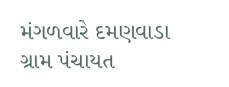મંગળવારે દમણવાડા ગ્રામ પંચાયત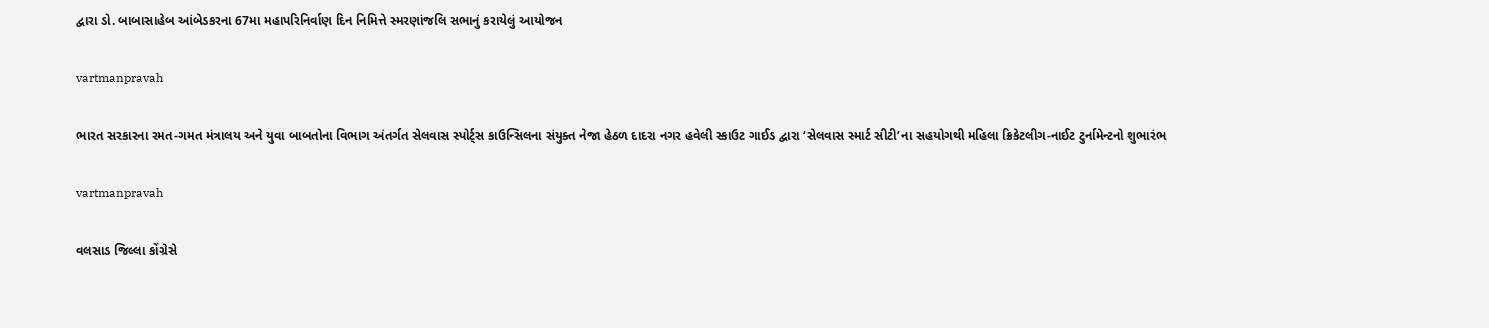દ્વારા ડો. બાબાસાહેબ આંબેડકરના 67મા મહાપરિનિર્વાણ દિન નિમિત્તે સ્‍મરણાંજલિ સભાનું કરાયેલું આયોજન

vartmanpravah

ભારત સરકારના રમત-ગમત મંત્રાલય અને યુવા બાબતોના વિભાગ અંતર્ગત સેલવાસ સ્‍પોર્ટ્‍સ કાઉન્‍સિલના સંયુક્‍ત નેજા હેઠળ દાદરા નગર હવેલી સ્‍કાઉટ ગાઈડ દ્વારા ‘સેલવાસ સ્‍માર્ટ સીટી’ના સહયોગથી મહિલા ક્રિકેટલીગ-નાઈટ ટુર્નામેન્‍ટનો શુભારંભ

vartmanpravah

વલસાડ જિલ્લા કોંગ્રેસે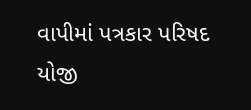વાપીમાં પત્રકાર પરિષદ યોજી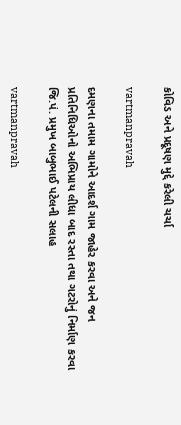કોવિડ અને પ્રદૂષણ મુદ્દે કરેલી ચર્ચા

vartmanpravah

દમણના તમામ ગામોને આદર્શ ગામ જાહેર કરવા અને જન પ્રતિનિધિઓનો અભિપ્રાય લીધા બાદ રસ્તા તથા ગટરોનું નિર્માણ કરવા જિ.પં. પ્રમુખ બાબુભાઈ પટેલની સલાહ

vartmanpravah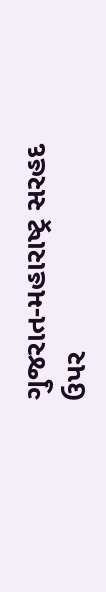ગુજરાત-મહારાષ્‍ટ્ર સરહદ ઉપર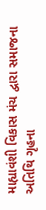માહ્યાવંશી વિકાસ મંચ દ્વારા સમાજના અતિથિ ગૃહના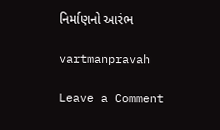નિર્માણનો આરંભ

vartmanpravah

Leave a Comment